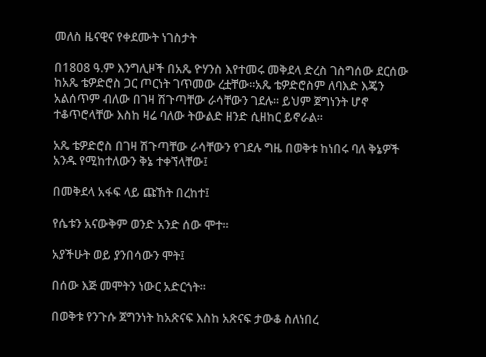መለስ ዜናዊና የቀደሙት ነገስታት

በ1808 ዓ.ም እንግሊዞች በአጼ ዮሃንስ እየተመሩ መቅደላ ድረስ ገስግሰው ደርሰው ከአጼ ቴዎድሮስ ጋር ጦርነት ገጥመው ረቷቸው።አጼ ቴዎድሮስም ለባእድ እጄን አልሰጥም ብለው በገዛ ሽጉጣቸው ራሳቸውን ገደሉ። ይህም ጀግነንት ሆኖ ተቆጥሮላቸው እስከ ዛሬ ባለው ትውልድ ዘንድ ሲዘከር ይኖራል።

አጼ ቴዎድሮስ በገዛ ሽጉጣቸው ራሳቸውን የገደሉ ግዜ በወቅቱ ከነበሩ ባለ ቅኔዎች አንዱ የሚከተለውን ቅኔ ተቀኘላቸው፤

በመቅደላ አፋፍ ላይ ጩኸት በረከተ፤

የሴቱን አናውቅም ወንድ አንድ ሰው ሞተ።

አያችሁት ወይ ያንበሳውን ሞት፤

በሰው እጅ መሞትን ነውር አድርጎት።

በወቅቱ የንጉሱ ጀግንነት ከአጽናፍ እስከ አጽናፍ ታውቆ ስለነበረ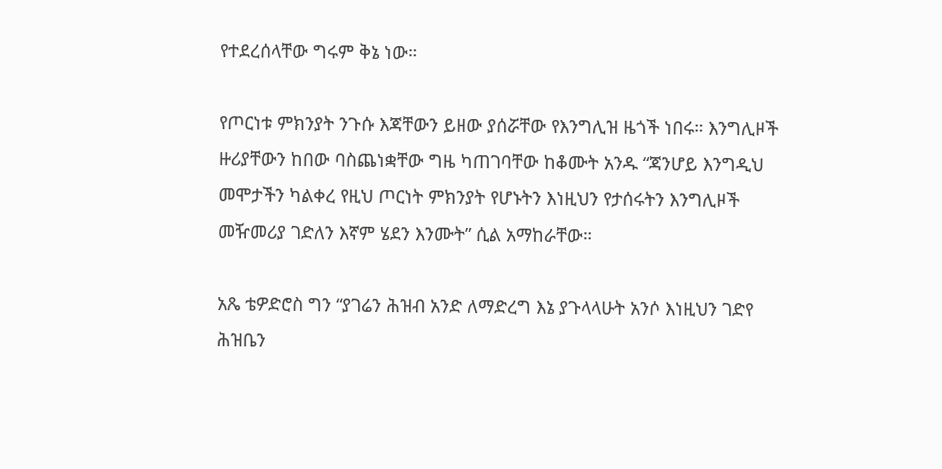የተደረሰላቸው ግሩም ቅኔ ነው።

የጦርነቱ ምክንያት ንጉሱ እጃቸውን ይዘው ያሰሯቸው የእንግሊዝ ዜጎች ነበሩ። እንግሊዞች ዙሪያቸውን ከበው ባስጨነቋቸው ግዜ ካጠገባቸው ከቆሙት አንዱ “ጃንሆይ እንግዲህ መሞታችን ካልቀረ የዚህ ጦርነት ምክንያት የሆኑትን እነዚህን የታሰሩትን እንግሊዞች መዥመሪያ ገድለን እኛም ሄደን እንሙት” ሲል አማከራቸው።

አጼ ቴዎድሮስ ግን “ያገሬን ሕዝብ አንድ ለማድረግ እኔ ያጉላላሁት አንሶ እነዚህን ገድየ ሕዝቤን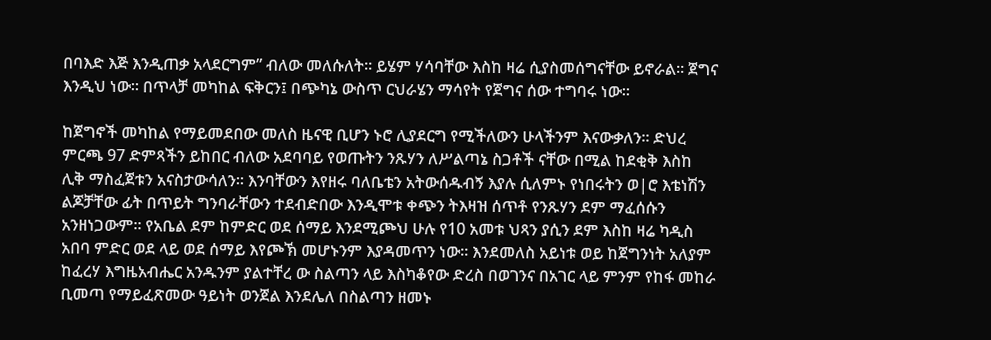በባእድ እጅ እንዲጠቃ አላደርግም” ብለው መለሱለት። ይሄም ሃሳባቸው እስከ ዛሬ ሲያስመሰግናቸው ይኖራል። ጀግና እንዲህ ነው። በጥላቻ መካከል ፍቅርን፤ በጭካኔ ውስጥ ርህራሄን ማሳየት የጀግና ሰው ተግባሩ ነው።

ከጀግኖች መካከል የማይመደበው መለስ ዜናዊ ቢሆን ኑሮ ሊያደርግ የሚችለውን ሁላችንም እናውቃለን። ድህረ ምርጫ 97 ድምጻችን ይከበር ብለው አደባባይ የወጡትን ንጹሃን ለሥልጣኔ ስጋቶች ናቸው በሚል ከደቂቅ እስከ ሊቅ ማስፈጀቱን አናስታውሳለን። እንባቸውን እየዘሩ ባለቤቴን አትውሰዱብኝ እያሉ ሲለምኑ የነበሩትን ወ|ሮ እቴነሽን ልጆቻቸው ፊት በጥይት ግንባራቸውን ተደብድበው እንዲሞቱ ቀጭን ትእዛዝ ሰጥቶ የንጹሃን ደም ማፈሰሱን አንዘነጋውም። የአቤል ደም ከምድር ወደ ሰማይ እንደሚጮህ ሁሉ የ10 አመቱ ህጻን ያሲን ደም እስከ ዛሬ ካዲስ አበባ ምድር ወደ ላይ ወደ ሰማይ እየጮኽ መሆኑንም እያዳመጥን ነው። እንደመለስ አይነቱ ወይ ከጀግንነት አለያም ከፈረሃ እግዜአብሔር አንዱንም ያልተቸረ ው ስልጣን ላይ እስካቆየው ድረስ በወገንና በአገር ላይ ምንም የከፋ መከራ ቢመጣ የማይፈጽመው ዓይነት ወንጀል እንደሌለ በስልጣን ዘመኑ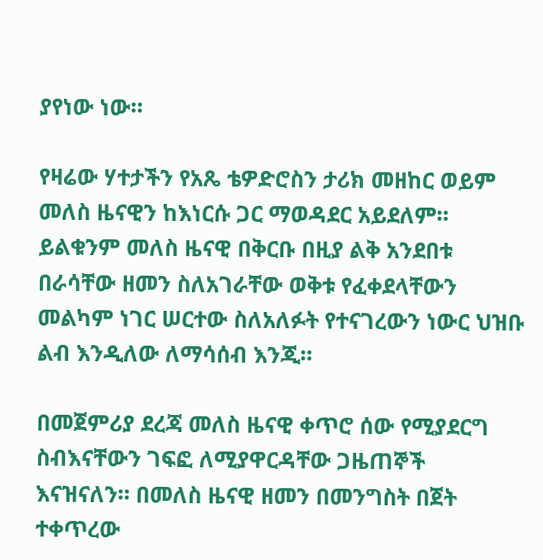ያየነው ነው።

የዛሬው ሃተታችን የአጼ ቴዎድሮስን ታሪክ መዘከር ወይም መለስ ዜናዊን ከእነርሱ ጋር ማወዳደር አይደለም። ይልቁንም መለስ ዜናዊ በቅርቡ በዚያ ልቅ አንደበቱ በራሳቸው ዘመን ስለአገራቸው ወቅቱ የፈቀደላቸውን መልካም ነገር ሠርተው ስለአለፉት የተናገረውን ነውር ህዝቡ ልብ እንዲለው ለማሳሰብ እንጂ።

በመጀምሪያ ደረጃ መለስ ዜናዊ ቀጥሮ ሰው የሚያደርግ ስብእናቸውን ገፍፎ ለሚያዋርዳቸው ጋዜጠኞች እናዝናለን። በመለስ ዜናዊ ዘመን በመንግስት በጀት ተቀጥረው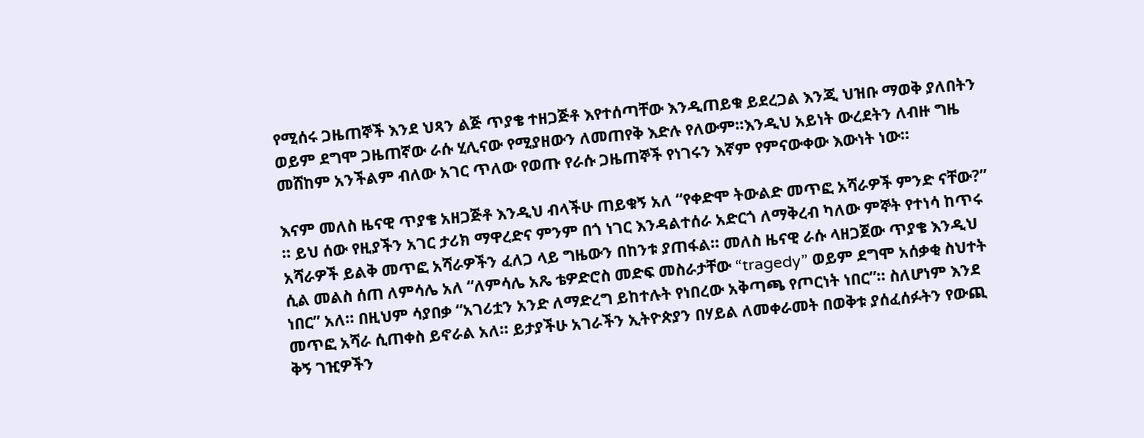የሚሰሩ ጋዜጠኞች እንደ ህጻን ልጅ ጥያቄ ተዘጋጅቶ እየተሰጣቸው እንዲጠይቁ ይደረጋል እንጂ ህዝቡ ማወቅ ያለበትን ወይም ደግሞ ጋዜጠኛው ራሱ ሂሊናው የሚያዘውን ለመጠየቅ እድሉ የለውም።እንዲህ አይነት ውረደትን ለብዙ ግዜ መሸከም አንችልም ብለው አገር ጥለው የወጡ የራሱ ጋዜጠኞች የነገሩን እኛም የምናውቀው እውነት ነው።

እናም መለስ ዜናዊ ጥያቄ አዘጋጅቶ እንዲህ ብላችሁ ጠይቁኝ አለ “የቀድሞ ትውልድ መጥፎ አሻራዎች ምንድ ናቸው?” ። ይህ ሰው የዚያችን አገር ታሪክ ማዋረድና ምንም በጎ ነገር እንዳልተሰራ አድርጎ ለማቅረብ ካለው ምኞት የተነሳ ከጥሩ አሻራዎች ይልቅ መጥፎ አሻራዎችን ፈለጋ ላይ ግዜውን በከንቱ ያጠፋል። መለስ ዜናዊ ራሱ ላዘጋጀው ጥያቄ እንዲህ ሲል መልስ ሰጠ ለምሳሌ አለ “ለምሳሌ አጼ ቴዎድሮስ መድፍ መስራታቸው “tragedy” ወይም ደግሞ አሰቃቂ ስህተት ነበር” አለ። በዚህም ሳያበቃ “አገሪቷን አንድ ለማድረግ ይከተሉት የነበረው አቅጣጫ የጦርነት ነበር”። ስለሆነም እንደ መጥፎ አሻራ ሲጠቀስ ይኖራል አለ። ይታያችሁ አገራችን ኢትዮጵያን በሃይል ለመቀራመት በወቅቱ ያሰፈሰፉትን የውጪ ቅኝ ገዢዎችን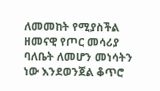ለመመከት የሚያስችል ዘመናዊ የጦር መሳሪያ ባለቤት ለመሆን መነሳትን ነው እንደወንጀል ቆጥሮ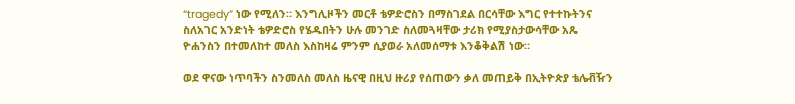“tragedy” ነው የሚለን። እንግሊዞችን መርቶ ቴዎድሮስን በማስገደል በርሳቸው እግር የተተኩትንና ስለአገር አንድነት ቴዎድሮስ የሄዱበትን ሁሉ መንገድ ስለመጓዛቸው ታሪክ የሚያስታውሳቸው አጼ ዮሐንስን በተመለከተ መለስ እስከዛሬ ምንም ሲያወራ አለመሰማቱ እንቆቅልሽ ነው።

ወደ ዋናው ነጥባችን ስንመለስ መለስ ዜናዊ በዚህ ዙሪያ የሰጠውን ቃለ መጠይቅ በኢትዮጵያ ቴሌቭዥን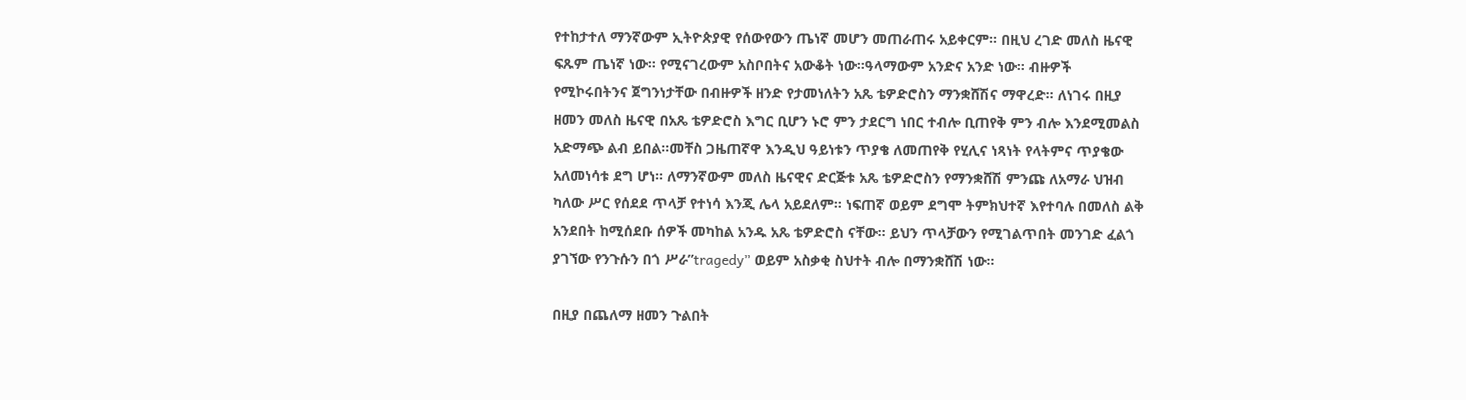የተከታተለ ማንኛውም ኢትዮጵያዊ የሰውየውን ጤነኛ መሆን መጠራጠሩ አይቀርም። በዚህ ረገድ መለስ ዜናዊ ፍጹም ጤነኛ ነው። የሚናገረውም አስቦበትና አውቆት ነው።ዓላማውም አንድና አንድ ነው። ብዙዎች የሚኮሩበትንና ጀግንነታቸው በብዙዎች ዘንድ የታመነለትን አጼ ቴዎድሮስን ማንቋሸሽና ማዋረድ። ለነገሩ በዚያ ዘመን መለስ ዜናዊ በአጼ ቴዎድሮስ እግር ቢሆን ኑሮ ምን ታደርግ ነበር ተብሎ ቢጠየቅ ምን ብሎ እንደሚመልስ አድማጭ ልብ ይበል።መቸስ ጋዜጠኛዋ እንዲህ ዓይነቱን ጥያቄ ለመጠየቅ የሂሊና ነጻነት የላትምና ጥያቄው አለመነሳቱ ደግ ሆነ። ለማንኛውም መለስ ዜናዊና ድርጅቱ አጼ ቴዎድሮስን የማንቋሸሽ ምንጩ ለአማራ ህዝብ ካለው ሥር የሰደደ ጥላቻ የተነሳ እንጂ ሌላ አይደለም። ነፍጠኛ ወይም ደግሞ ትምክህተኛ እየተባሉ በመለስ ልቅ አንደበት ከሚሰደቡ ሰዎች መካከል አንዱ አጼ ቴዎድሮስ ናቸው። ይህን ጥላቻውን የሚገልጥበት መንገድ ፈልጎ ያገኘው የንጉሱን በጎ ሥራ”tragedy” ወይም አስቃቂ ስህተት ብሎ በማንቋሸሽ ነው።

በዚያ በጨለማ ዘመን ጉልበት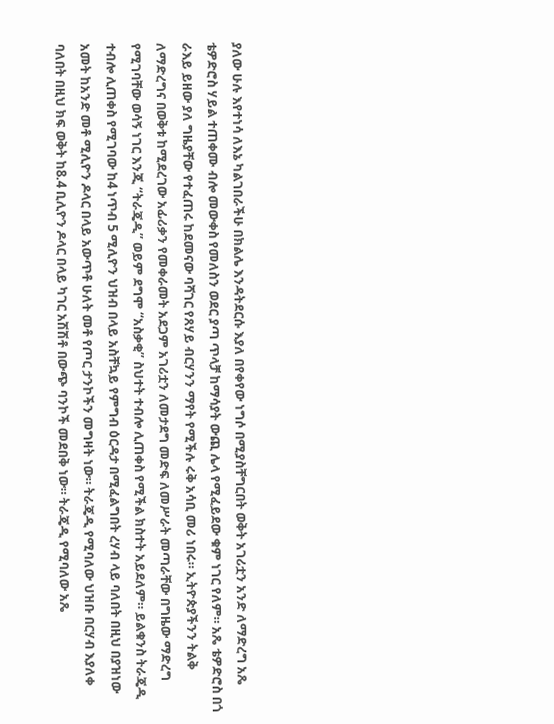ያለው ሁሉ እየተነሳ ለእኔ ካልገበራችሁ በክልሌ እንዳትደርሱ እያለ በየቀየው ነግሶ በሚያስቸግርበት ወቅት አገሪቷን አንድ ለማድረግ አጼ ቴዎድሮስ ሃይል ተጠቀሙ ብሎ መውቀስ የመለስን ወደር ያጣ ጥላቻ ከማሳያት ውጪ ሌላ የሚፈይደው ቁም ነገር የለም። አጼ ቴዎድሮስ በጎ ራእይ ይዘው ያለ ግዜያቸው የተፈጠሩ ከደመናው ባሻገር የጸሃይ ብርሃንን ማየት የሚችሉ ሩቅ አሳቢ መሪ ነበሩ። ኢትዮጵያችንን ትልቅ ለማድረግና በወቅቱ ከሚደረገው አፊሪቃን የመቀራመት አደጋም አገሪቷን ለመታደግ መድፍ ለመሥራት መጣራቸው በግዜው ማድረግ የሚገባቸው ወሳኝ ነገር እንጂ “ትራጄዲ” ወይም ደግሞ “አስቃቂ” ስህተት ተብሎ ሊጠቀስ የሚችል ክስተት አይደለም። ይልቁንስ ትራጄዲ ተብሎ ሊጠቀስ የሚገባው ከ4 ነጥብ 5 ሚሊዮን ህዝብ በላይ አስቸኳይ የምግብ ዕርዳታ በሚፈልግበት ረሃብ ላይ ባለበት በዚህ በያዝነው አመት ከአንድ መቶ ሚሊዮን ዶላር በላይ አውጥቶ ሁለት መቶ የጦር ታንኮችን መግዛት ነው። ትራጄዲ የሚባለው ህዝቡ በርሃብ እያለቀ ባለበት በዚህ ክፍ ወቅት ከ8.4 ቢሊዮን ዶላር በላይ ካገር አሽሽቶ በውጭ ባንኮች መደበቅ ነው። ትራጄዲ የሚባለው አጼ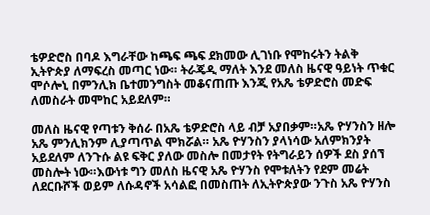ቴዎድሮስ በባዶ እግራቸው ከጫፍ ጫፍ ደክመው ሊገነቡ የሞከሩትን ትልቅ ኢትዮጵያ ለማፍረስ መጣር ነው። ትራጄዲ ማለት እንደ መለስ ዜናዊ ዓይነት ጥቁር ሞሶሎኒ በምንሊክ ቤተመንግስት መቆናጠጡ እንጂ የአጼ ቴዎድሮስ መድፍ ለመስራት መሞከር አይደለም።

መለስ ዜናዊ የጣቱን ቅሰራ በአጼ ቴዎድሮስ ላይ ብቻ አያበቃም።አጼ ዮሃንስን ዘሎ አጼ ምንሊክንም ሊያጣጥል ሞክሯል። አጼ ዮሃንስን ያላነሳው አለምክንያት አይደለም ለንጉሱ ልዩ ፍቅር ያለው መስሎ በመታየት የትግራይን ሰዎች ደስ ያሰኘ መስሎት ነው።እውነቱ ግን መለስ ዜናዊ አጼ ዮሃንስ የሞቱለትን የደም መሬት ለደርቡሾች ወይም ለሱዳኖች አሳልፎ በመስጠት ለኢትዮጵያው ንጉስ አጼ ዮሃንስ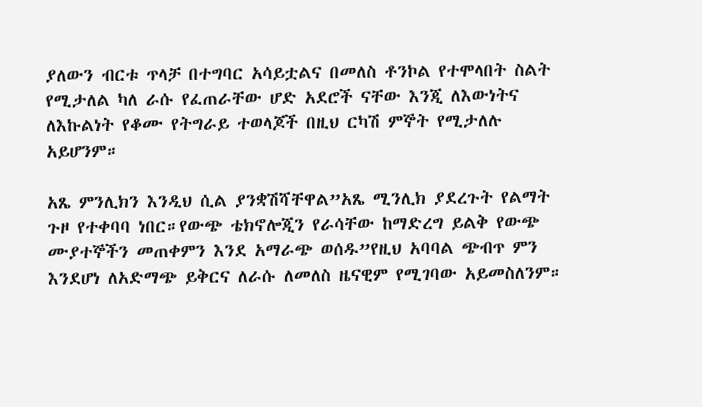ያለውን ብርቱ ጥላቻ በተግባር አሳይቷልና በመለስ ቶንኮል የተሞላበት ስልት የሚታለል ካለ ራሱ የፈጠራቸው ሆድ አደሮች ናቸው እንጂ ለእውነትና ለእኩልነት የቆሙ የትግራይ ተወላጆች በዚህ ርካሽ ምኞት የሚታለሉ አይሆንም።

አጼ ምንሊክን እንዲህ ሲል ያንቋሽሻቸዋል”አጼ ሚንሊክ ያደረጉት የልማት ጉዞ የተቀባባ ነበር።የውጭ ቴክኖሎጂን የራሳቸው ከማድረግ ይልቅ የውጭ ሙያተኞችን መጠቀምን እንደ አማራጭ ወሰዱ”የዚህ አባባል ጭብጥ ምን እንደሆነ ለአድማጭ ይቅርና ለራሱ ለመለስ ዜናዊም የሚገባው አይመስለንም።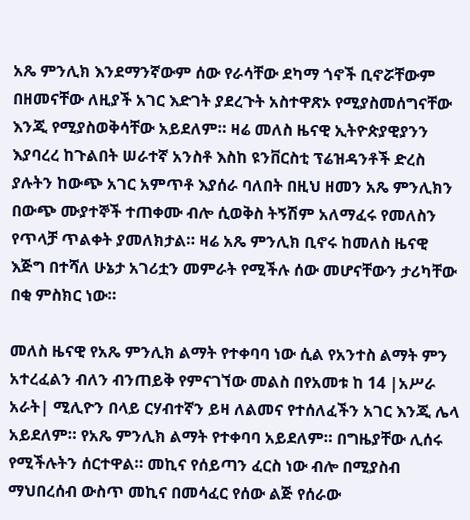አጼ ምንሊክ እንደማንኛውም ሰው የራሳቸው ደካማ ጎኖች ቢኖሯቸውም በዘመናቸው ለዚያች አገር እድገት ያደረጉት አስተዋጽኦ የሚያስመሰግናቸው እንጂ የሚያስወቅሳቸው አይደለም። ዛሬ መለስ ዜናዊ ኢትዮጵያዊያንን እያባረረ ከጉልበት ሠራተኛ አንስቶ እስከ ዩንቨርስቲ ፕሬዝዳንቶች ድረስ ያሉትን ከውጭ አገር አምጥቶ እያሰራ ባለበት በዚህ ዘመን አጼ ምንሊክን በውጭ ሙያተኞች ተጠቀሙ ብሎ ሲወቅስ ትኝሽም አለማፈሩ የመለስን የጥላቻ ጥልቀት ያመለክታል። ዛሬ አጼ ምንሊክ ቢኖሩ ከመለስ ዜናዊ እጅግ በተሻለ ሁኔታ አገሪቷን መምራት የሚችሉ ሰው መሆናቸውን ታሪካቸው በቂ ምስክር ነው።

መለስ ዜናዊ የአጼ ምንሊክ ልማት የተቀባባ ነው ሲል የአንተስ ልማት ምን አተረፈልን ብለን ብንጠይቅ የምናገኘው መልስ በየአመቱ ከ 14 |አሥራ አራት| ሚሊዮን በላይ ርሃብተኛን ይዛ ለልመና የተሰለፈችን አገር እንጂ ሌላ አይደለም። የአጼ ምንሊክ ልማት የተቀባባ አይደለም። በግዜያቸው ሊሰሩ የሚችሉትን ሰርተዋል። መኪና የሰይጣን ፈርስ ነው ብሎ በሚያስብ ማህበረሰብ ውስጥ መኪና በመሳፈር የሰው ልጅ የሰራው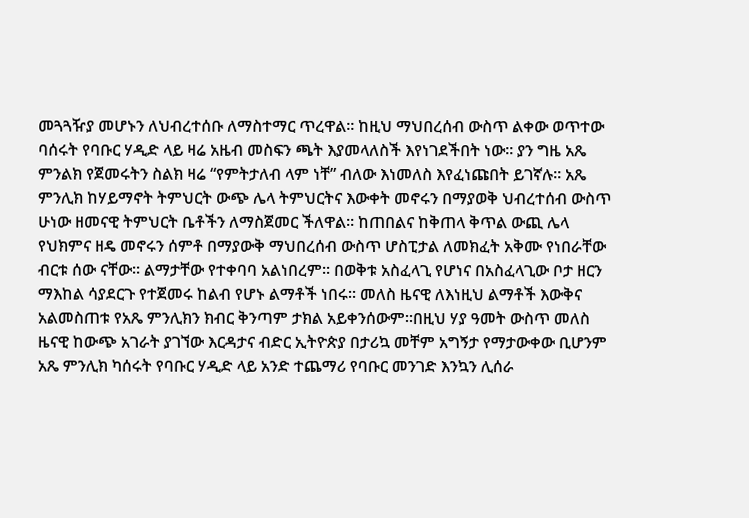መጓጓዥያ መሆኑን ለህብረተሰቡ ለማስተማር ጥረዋል። ከዚህ ማህበረሰብ ውስጥ ልቀው ወጥተው ባሰሩት የባቡር ሃዲድ ላይ ዛሬ አዜብ መስፍን ጫት እያመላለስች እየነገደችበት ነው። ያን ግዜ አጼ ምንልክ የጀመሩትን ስልክ ዛሬ “የምትታለብ ላም ነቸ” ብለው እነመለስ እየፈነጩበት ይገኛሉ። አጼ ምንሊክ ከሃይማኖት ትምህርት ውጭ ሌላ ትምህርትና እውቀት መኖሩን በማያወቅ ህብረተሰብ ውስጥ ሁነው ዘመናዊ ትምህርት ቤቶችን ለማስጀመር ችለዋል። ከጠበልና ከቅጠላ ቅጥል ውጪ ሌላ የህክምና ዘዴ መኖሩን ሰምቶ በማያውቅ ማህበረሰብ ውስጥ ሆስፒታል ለመክፈት አቅሙ የነበራቸው ብርቱ ሰው ናቸው። ልማታቸው የተቀባባ አልነበረም። በወቅቱ አስፈላጊ የሆነና በአስፈላጊው ቦታ ዘርን ማእከል ሳያደርጉ የተጀመሩ ከልብ የሆኑ ልማቶች ነበሩ። መለስ ዜናዊ ለእነዚህ ልማቶች እውቅና አልመስጠቱ የአጼ ምንሊክን ክብር ቅንጣም ታክል አይቀንሰውም።በዚህ ሃያ ዓመት ውስጥ መለስ ዜናዊ ከውጭ አገራት ያገኘው እርዳታና ብድር ኢትዮጵያ በታሪኳ መቸም አግኝታ የማታውቀው ቢሆንም አጼ ምንሊክ ካሰሩት የባቡር ሃዲድ ላይ አንድ ተጨማሪ የባቡር መንገድ እንኳን ሊሰራ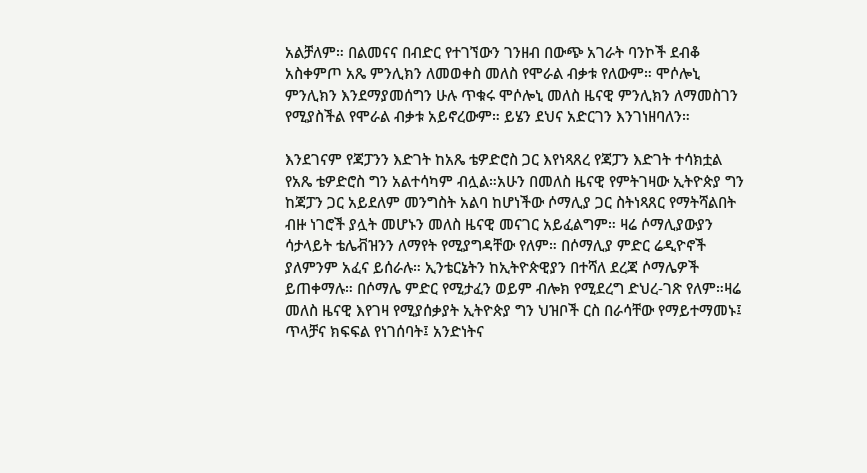አልቻለም። በልመናና በብድር የተገኘውን ገንዘብ በውጭ አገራት ባንኮች ደብቆ አስቀምጦ አጼ ምንሊክን ለመወቀስ መለስ የሞራል ብቃቱ የለውም። ሞሶሎኒ ምንሊክን እንደማያመሰግን ሁሉ ጥቁሩ ሞሶሎኒ መለስ ዜናዊ ምንሊክን ለማመስገን የሚያስችል የሞራል ብቃቱ አይኖረውም። ይሄን ደህና አድርገን እንገነዘባለን።

እንደገናም የጃፓንን እድገት ከአጼ ቴዎድሮስ ጋር እየነጻጸረ የጃፓን እድገት ተሳክቷል የአጼ ቴዎድሮስ ግን አልተሳካም ብሏል።አሁን በመለስ ዜናዊ የምትገዛው ኢትዮጵያ ግን ከጃፓን ጋር አይደለም መንግስት አልባ ከሆነችው ሶማሊያ ጋር ስትነጻጸር የማትሻልበት ብዙ ነገሮች ያሏት መሆኑን መለስ ዜናዊ መናገር አይፈልግም። ዛሬ ሶማሊያውያን ሳታላይት ቴሌቭዝንን ለማየት የሚያግዳቸው የለም። በሶማሊያ ምድር ሬዲዮኖች ያለምንም አፈና ይሰራሉ። ኢንቴርኔትን ከኢትዮጵዊያን በተሻለ ደረጃ ሶማሌዎች ይጠቀማሉ። በሶማሌ ምድር የሚታፈን ወይም ብሎክ የሚደረግ ድህረ-ገጽ የለም።ዛሬ መለስ ዜናዊ እየገዛ የሚያሰቃያት ኢትዮጵያ ግን ህዝቦች ርስ በራሳቸው የማይተማመኑ፤ ጥላቻና ክፍፍል የነገሰባት፤ አንድነትና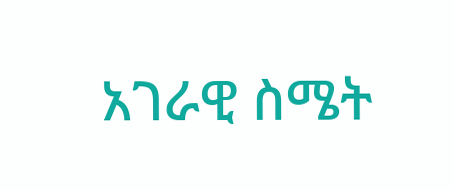አገራዊ ስሜት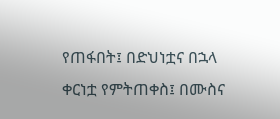የጠፋበት፤ በድህነቷና በኋላ ቀርነቷ የምትጠቀስ፤ በሙስና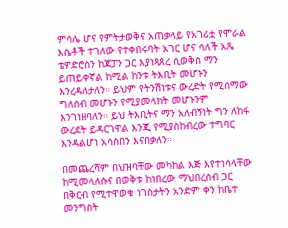ምሳሌ ሆና የምትታወቅና አጠቃላይ የአገሪቷ የሞራል እሴቶች ተገለው የተቀበሩባት አገር ሆና ሳለች አጼ ቴዎድሮስን ከጃፓን ጋር እያነጻጸረ ሲወቅስ ማን ይጠይቀኛል ከሚል ከንቱ ትእቢት መሆኑን እንረዳለታለን። ይህም የትንሽነቱና ውረድት የሚሰማው ግለሰብ መሆኑን የሚያመላክት መሆኑንም እንገነዘባለን። ይህ ትእቢትና ማን አለብኝነት ግን ለከፋ ውረደት ይዳርገዋል እንጂ የሚያስከብረው ተግባር እንዳልሆነ አሳስበን እናበቃለን።

በመጨረሻም በህዝባቸው መካከል እጅ እየተነሳላቸው ከሚመላለሱና በወቅቱ ከነበረው ማህበረሰብ ጋር በቅርብ የሚተዋወቁ ነገስታትን አንድም ቀን ከቤተ መንግስት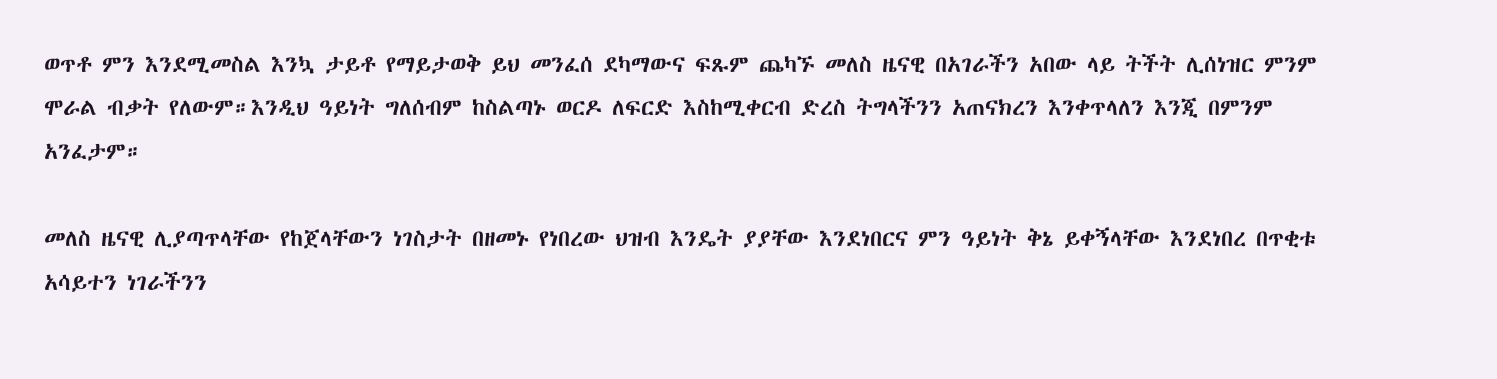ወጥቶ ምን እንደሚመስል እንኳ ታይቶ የማይታወቅ ይህ መንፈሰ ደካማውና ፍጹም ጨካኙ መለስ ዜናዊ በአገራችን አበው ላይ ትችት ሊሰነዝር ምንም ሞራል ብቃት የለውም።እንዲህ ዓይነት ግለሰብም ከስልጣኑ ወርዶ ለፍርድ እስከሚቀርብ ድረስ ትግላችንን አጠናክረን እንቀጥላለን እንጂ በምንም አንፈታም።

መለስ ዜናዊ ሊያጣጥላቸው የከጀላቸውን ነገስታት በዘመኑ የነበረው ህዝብ እንዴት ያያቸው እንደነበርና ምን ዓይነት ቅኔ ይቀኝላቸው እንደነበረ በጥቂቱ አሳይተን ነገራችንን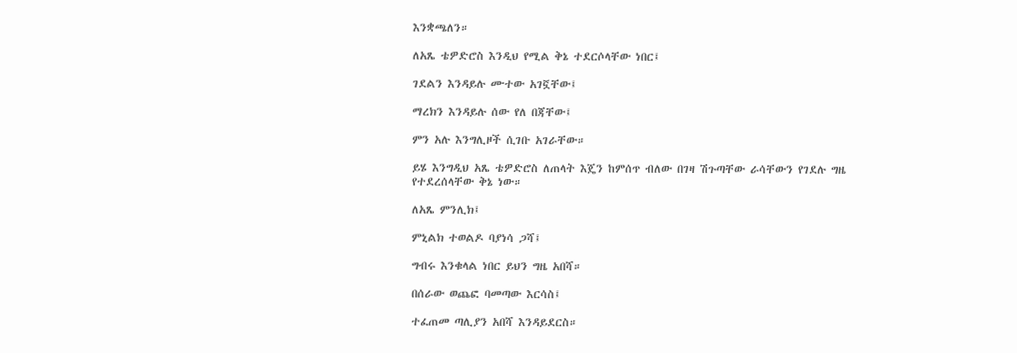እንቋጫለን።

ለአጼ ቴዎድሮስ እንዲህ የሚል ቅኔ ተደርሶላቸው ነበር፤

ገደልን እንዳይሉ ሙተው አገኟቸው፤

ማረክን እንዳይሉ ሰው የለ በጃቸው፤

ምን አሉ እንግሊዞች ሲገቡ አገራቸው።

ይሄ እንግዲህ አጼ ቴዎድሮስ ለጠላት እጄን ከምሰጥ ብለው በገዛ ሽጉጣቸው ራሳቸውን የገደሉ ግዜ የተደረሰላቸው ቅኔ ነው።

ለአጼ ምንሊክ፤

ምኒልክ ተወልዶ ባያነሳ ጋሻ፤

ግብሩ እንቁላል ነበር ይህን ግዜ አበሻ።

በሰራው ወጨፎ ባመጣው እርሳስ፤

ተፈጠመ ጣሊያን አበሻ እንዳይደርስ።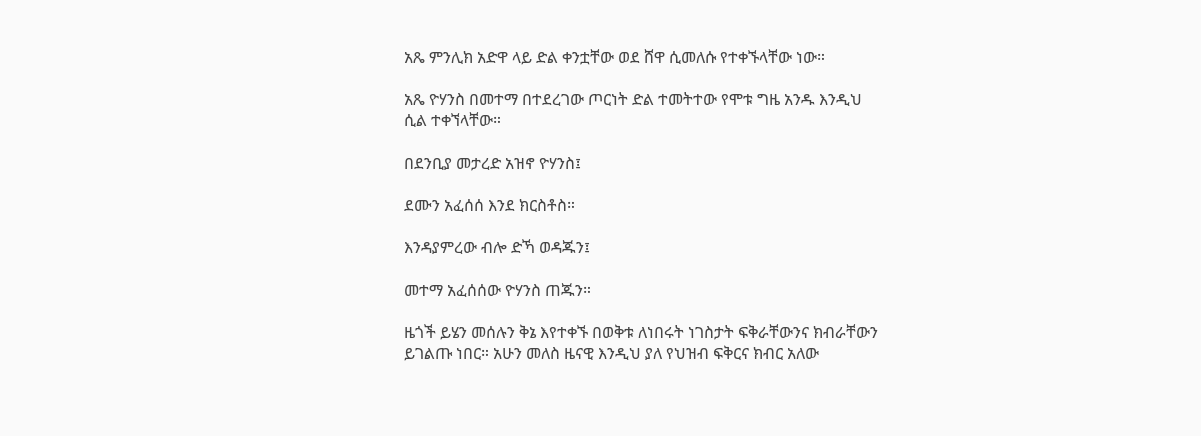አጼ ምንሊክ አድዋ ላይ ድል ቀንቷቸው ወደ ሸዋ ሲመለሱ የተቀኙላቸው ነው።

አጼ ዮሃንስ በመተማ በተደረገው ጦርነት ድል ተመትተው የሞቱ ግዜ አንዱ እንዲህ ሲል ተቀኘላቸው።

በደንቢያ መታረድ አዝኖ ዮሃንስ፤

ደሙን አፈሰሰ እንደ ክርስቶስ።

እንዳያምረው ብሎ ድኻ ወዳጁን፤

መተማ አፈሰሰው ዮሃንስ ጠጁን።

ዜጎች ይሄን መሰሉን ቅኔ እየተቀኙ በወቅቱ ለነበሩት ነገስታት ፍቅራቸውንና ክብራቸውን ይገልጡ ነበር። አሁን መለስ ዜናዊ እንዲህ ያለ የህዝብ ፍቅርና ክብር አለው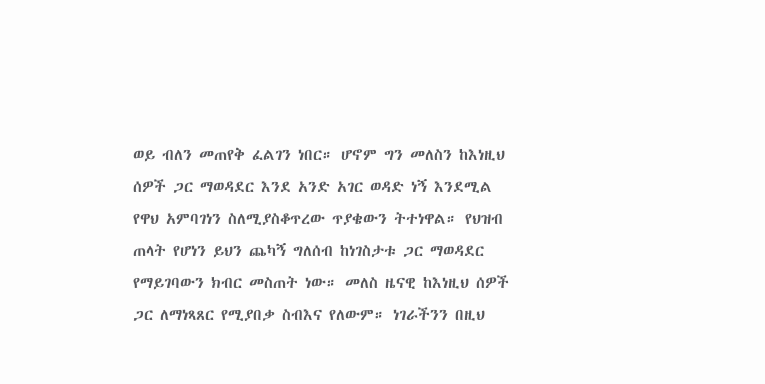ወይ ብለን መጠየቅ ፈልገን ነበር። ሆኖም ግን መለስን ከእነዚህ ሰዎች ጋር ማወዳደር እንደ አንድ አገር ወዳድ ነኝ እንደሚል የዋህ አምባገነን ስለሚያስቆጥረው ጥያቄውን ትተነዋል። የህዝብ ጠላት የሆነን ይህን ጨካኝ ግለሰብ ከነገስታቱ ጋር ማወዳደር የማይገባውን ክብር መስጠት ነው። መለስ ዜናዊ ከእነዚህ ሰዎች ጋር ለማነጻጸር የሚያበቃ ስብእና የለውም። ነገራችንን በዚህ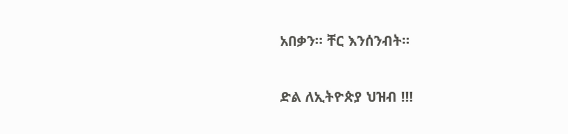አበቃን። ቸር እንሰንብት።

ድል ለኢትዮጵያ ህዝብ !!!